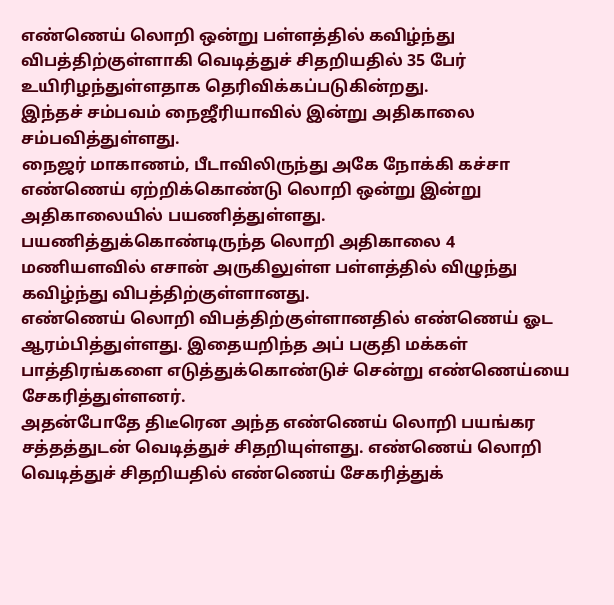எண்ணெய் லொறி ஒன்று பள்ளத்தில் கவிழ்ந்து விபத்திற்குள்ளாகி வெடித்துச் சிதறியதில் 35 பேர் உயிரிழந்துள்ளதாக தெரிவிக்கப்படுகின்றது.
இந்தச் சம்பவம் நைஜீரியாவில் இன்று அதிகாலை சம்பவித்துள்ளது.
நைஜர் மாகாணம், பீடாவிலிருந்து அகே நோக்கி கச்சா எண்ணெய் ஏற்றிக்கொண்டு லொறி ஒன்று இன்று அதிகாலையில் பயணித்துள்ளது.
பயணித்துக்கொண்டிருந்த லொறி அதிகாலை 4 மணியளவில் எசான் அருகிலுள்ள பள்ளத்தில் விழுந்து கவிழ்ந்து விபத்திற்குள்ளானது.
எண்ணெய் லொறி விபத்திற்குள்ளானதில் எண்ணெய் ஓட ஆரம்பித்துள்ளது. இதையறிந்த அப் பகுதி மக்கள் பாத்திரங்களை எடுத்துக்கொண்டுச் சென்று எண்ணெய்யை சேகரித்துள்ளனர்.
அதன்போதே திடீரென அந்த எண்ணெய் லொறி பயங்கர சத்தத்துடன் வெடித்துச் சிதறியுள்ளது. எண்ணெய் லொறி வெடித்துச் சிதறியதில் எண்ணெய் சேகரித்துக்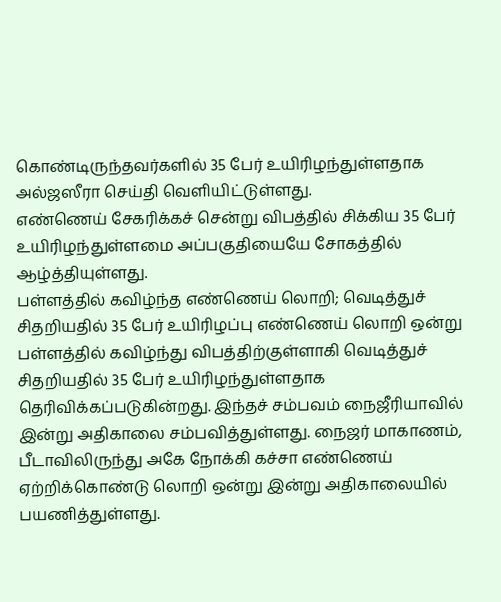கொண்டிருந்தவர்களில் 35 பேர் உயிரிழந்துள்ளதாக அல்ஜஸீரா செய்தி வெளியிட்டுள்ளது.
எண்ணெய் சேகரிக்கச் சென்று விபத்தில் சிக்கிய 35 பேர் உயிரிழந்துள்ளமை அப்பகுதியையே சோகத்தில் ஆழ்த்தியுள்ளது.
பள்ளத்தில் கவிழ்ந்த எண்ணெய் லொறி; வெடித்துச் சிதறியதில் 35 பேர் உயிரிழப்பு எண்ணெய் லொறி ஒன்று பள்ளத்தில் கவிழ்ந்து விபத்திற்குள்ளாகி வெடித்துச் சிதறியதில் 35 பேர் உயிரிழந்துள்ளதாக தெரிவிக்கப்படுகின்றது. இந்தச் சம்பவம் நைஜீரியாவில் இன்று அதிகாலை சம்பவித்துள்ளது. நைஜர் மாகாணம், பீடாவிலிருந்து அகே நோக்கி கச்சா எண்ணெய் ஏற்றிக்கொண்டு லொறி ஒன்று இன்று அதிகாலையில் பயணித்துள்ளது.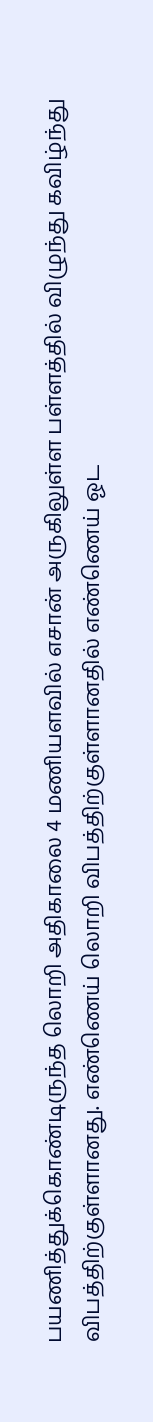பயணித்துக்கொண்டிருந்த லொறி அதிகாலை 4 மணியளவில் எசான் அருகிலுள்ள பள்ளத்தில் விழுந்து கவிழ்ந்து விபத்திற்குள்ளானது. எண்ணெய் லொறி விபத்திற்குள்ளானதில் எண்ணெய் ஓட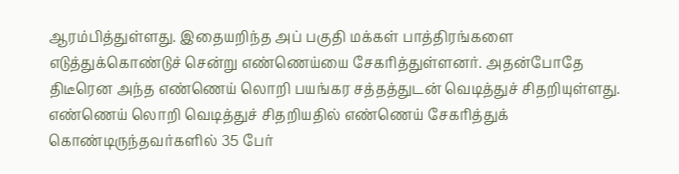ஆரம்பித்துள்ளது. இதையறிந்த அப் பகுதி மக்கள் பாத்திரங்களை எடுத்துக்கொண்டுச் சென்று எண்ணெய்யை சேகரித்துள்ளனர். அதன்போதே திடீரென அந்த எண்ணெய் லொறி பயங்கர சத்தத்துடன் வெடித்துச் சிதறியுள்ளது. எண்ணெய் லொறி வெடித்துச் சிதறியதில் எண்ணெய் சேகரித்துக் கொண்டிருந்தவர்களில் 35 பேர்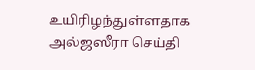உயிரிழந்துள்ளதாக அல்ஜஸீரா செய்தி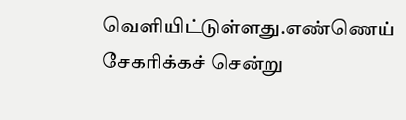வெளியிட்டுள்ளது.எண்ணெய் சேகரிக்கச் சென்று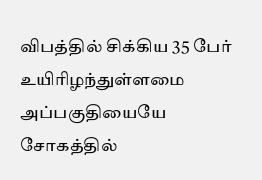விபத்தில் சிக்கிய 35 பேர் உயிரிழந்துள்ளமை அப்பகுதியையே சோகத்தில்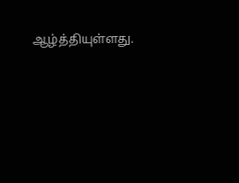ஆழ்த்தியுள்ளது.